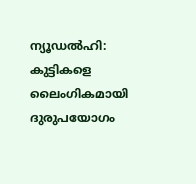ന്യൂഡൽഹി: കുട്ടികളെ ലൈംഗികമായി ദുരുപയോഗം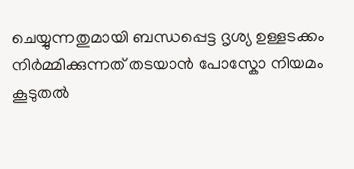ചെയ്യുന്നതുമായി ബന്ധപ്പെട്ട ദൃശ്യ ഉള്ളടക്കം നിർമ്മിക്കുന്നത് തടയാൻ പോസ്കോ നിയമം കൂടുതൽ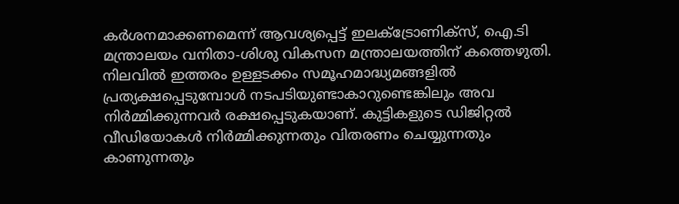കർശനമാക്കണമെന്ന് ആവശ്യപ്പെട്ട് ഇലക്ട്രോണിക്സ്, ഐ.ടി മന്ത്രാലയം വനിതാ-ശിശു വികസന മന്ത്രാലയത്തിന് കത്തെഴുതി. നിലവിൽ ഇത്തരം ഉള്ളടക്കം സമൂഹമാദ്ധ്യമങ്ങളിൽ പ്രത്യക്ഷപ്പെടുമ്പോൾ നടപടിയുണ്ടാകാറുണ്ടെങ്കിലും അവ നിർമ്മിക്കുന്നവർ രക്ഷപ്പെടുകയാണ്. കുട്ടികളുടെ ഡിജിറ്റൽ വീഡിയോകൾ നിർമ്മിക്കുന്നതും വിതരണം ചെയ്യുന്നതും കാണുന്നതും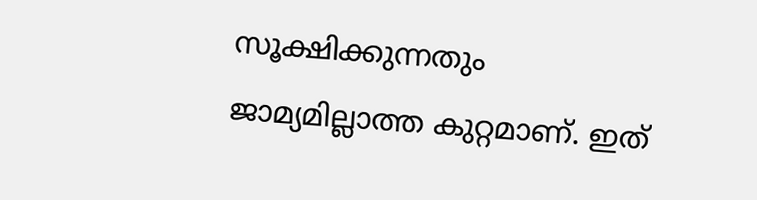സൂക്ഷിക്കുന്നതും ജാമ്യമില്ലാത്ത കുറ്റമാണ്. ഇത്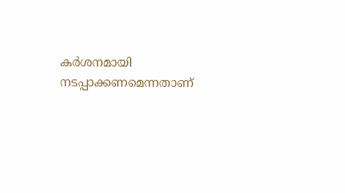കർശനമായി നടപ്പാക്കണമെന്നതാണ്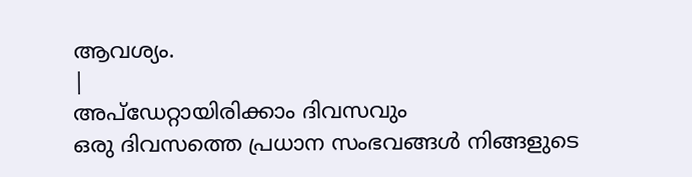ആവശ്യം.
|
അപ്ഡേറ്റായിരിക്കാം ദിവസവും
ഒരു ദിവസത്തെ പ്രധാന സംഭവങ്ങൾ നിങ്ങളുടെ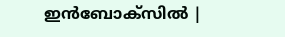ഇൻബോക്സിൽ |